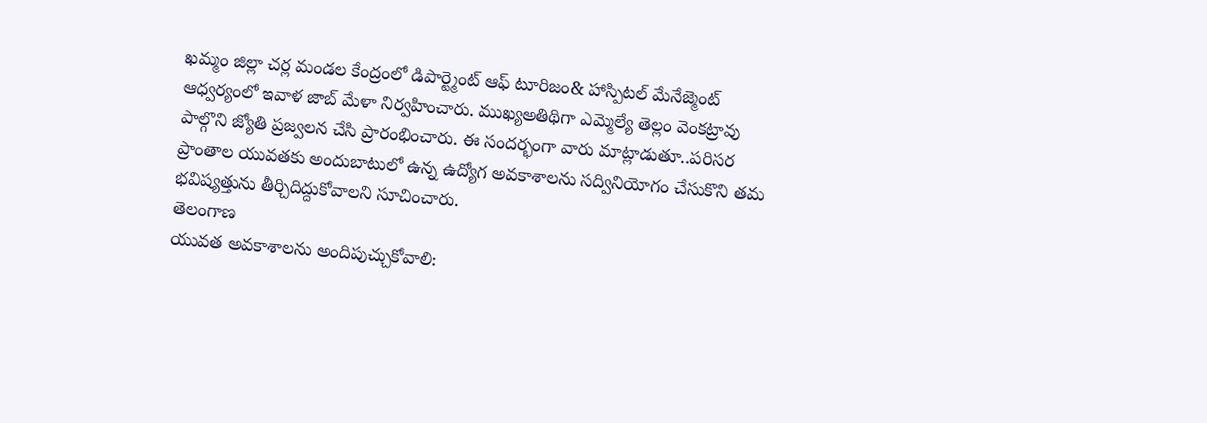ఖమ్మం జిల్లా చర్ల మండల కేంద్రంలో డిపార్ట్మెంట్ ఆఫ్ టూరిజం& హాస్పిటల్ మేనేజ్మెంట్ ఆధ్వర్యంలో ఇవాళ జాబ్ మేళా నిర్వహించారు. ముఖ్యఅతిథిగా ఎమ్మెల్యే తెల్లం వెంకట్రావు పాల్గొని జ్యోతి ప్రజ్వలన చేసి ప్రారంభించారు. ఈ సందర్భంగా వారు మాట్లాడుతూ..పరిసర ప్రాంతాల యువతకు అందుబాటులో ఉన్న ఉద్యోగ అవకాశాలను సద్వినియోగం చేసుకొని తమ భవిష్యత్తును తీర్చిదిద్దుకోవాలని సూచించారు.
తెలంగాణ
యువత అవకాశాలను అందిపుచ్చుకోవాలి: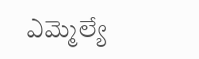ఎమ్మెల్యే